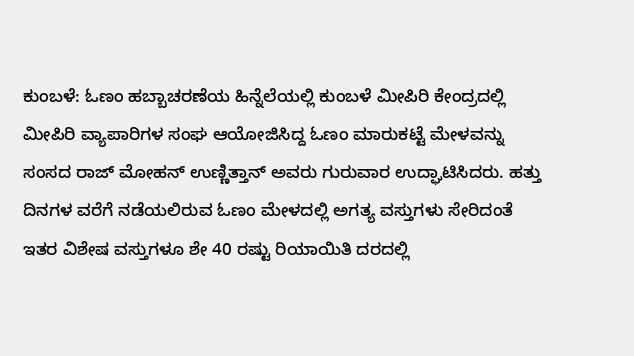ಕುಂಬಳೆ: ಓಣಂ ಹಬ್ಬಾಚರಣೆಯ ಹಿನ್ನೆಲೆಯಲ್ಲಿ ಕುಂಬಳೆ ಮೀಪಿರಿ ಕೇಂದ್ರದಲ್ಲಿ ಮೀಪಿರಿ ವ್ಯಾಪಾರಿಗಳ ಸಂಘ ಆಯೋಜಿಸಿದ್ದ ಓಣಂ ಮಾರುಕಟ್ಟೆ ಮೇಳವನ್ನು ಸಂಸದ ರಾಜ್ ಮೋಹನ್ ಉಣ್ಣಿತ್ತಾನ್ ಅವರು ಗುರುವಾರ ಉದ್ಘಾಟಿಸಿದರು. ಹತ್ತು ದಿನಗಳ ವರೆಗೆ ನಡೆಯಲಿರುವ ಓಣಂ ಮೇಳದಲ್ಲಿ ಅಗತ್ಯ ವಸ್ತುಗಳು ಸೇರಿದಂತೆ ಇತರ ವಿಶೇಷ ವಸ್ತುಗಳೂ ಶೇ 40 ರಷ್ಟು ರಿಯಾಯಿತಿ ದರದಲ್ಲಿ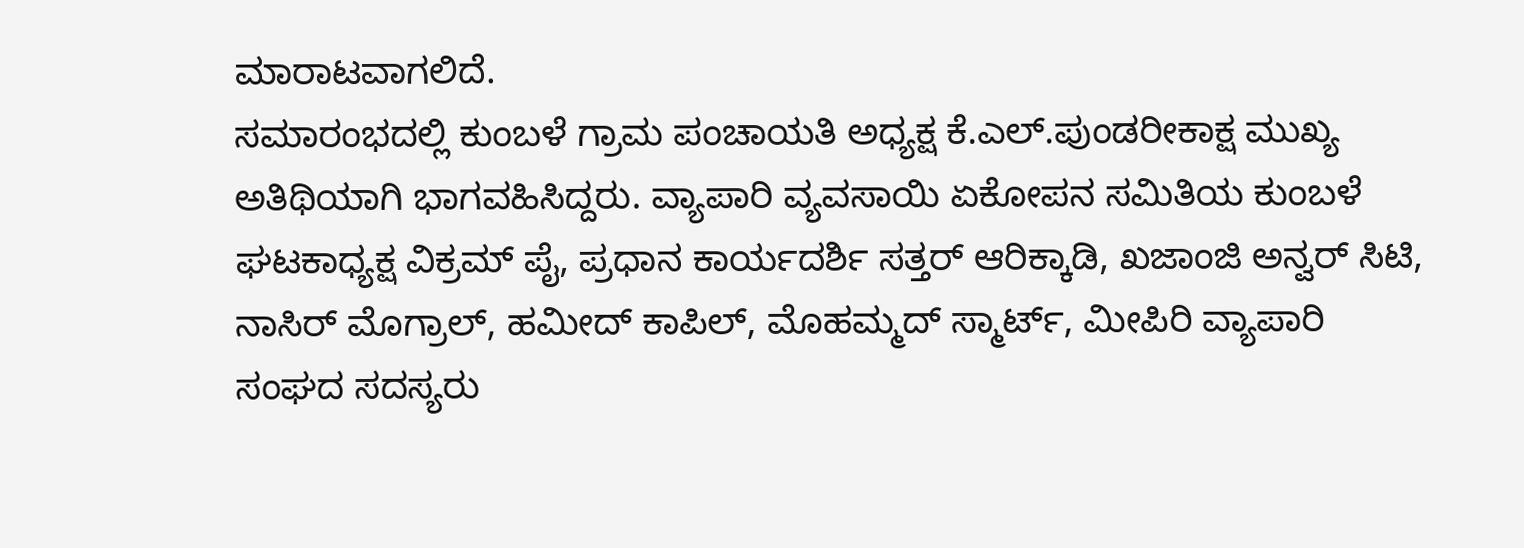ಮಾರಾಟವಾಗಲಿದೆ.
ಸಮಾರಂಭದಲ್ಲಿ ಕುಂಬಳೆ ಗ್ರಾಮ ಪಂಚಾಯತಿ ಅಧ್ಯಕ್ಷ ಕೆ.ಎಲ್.ಪುಂಡರೀಕಾಕ್ಷ ಮುಖ್ಯ ಅತಿಥಿಯಾಗಿ ಭಾಗವಹಿಸಿದ್ದರು. ವ್ಯಾಪಾರಿ ವ್ಯವಸಾಯಿ ಏಕೋಪನ ಸಮಿತಿಯ ಕುಂಬಳೆ ಘಟಕಾಧ್ಯಕ್ಷ ವಿಕ್ರಮ್ ಪೈ, ಪ್ರಧಾನ ಕಾರ್ಯದರ್ಶಿ ಸತ್ತರ್ ಆರಿಕ್ಕಾಡಿ, ಖಜಾಂಜಿ ಅನ್ವರ್ ಸಿಟಿ, ನಾಸಿರ್ ಮೊಗ್ರಾಲ್, ಹಮೀದ್ ಕಾಪಿಲ್, ಮೊಹಮ್ಮದ್ ಸ್ಮಾರ್ಟ್, ಮೀಪಿರಿ ವ್ಯಾಪಾರಿ ಸಂಘದ ಸದಸ್ಯರು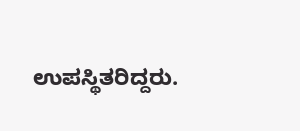ಉಪಸ್ಥಿತರಿದ್ದರು.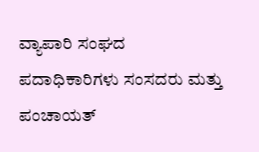ವ್ಯಾಪಾರಿ ಸಂಘದ ಪದಾಧಿಕಾರಿಗಳು ಸಂಸದರು ಮತ್ತು ಪಂಚಾಯತ್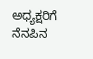ಅಧ್ಯಕ್ಷರಿಗೆ ನೆನಪಿನ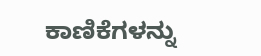ಕಾಣಿಕೆಗಳನ್ನು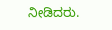ನೀಡಿದರು.